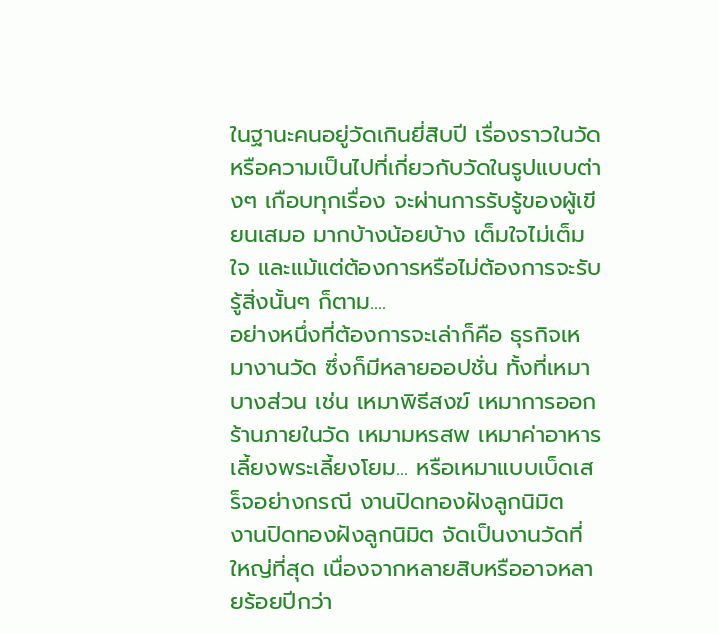ในฐานะคนอยู่วัดเกินยี่สิบปี เรื่องราวในวัดหรือความเป็นไปที่เกี่ยวกับวัดในรูปแบบต่างๆ เกือบทุกเรื่อง จะผ่านการรับรู้ของผู้เขียนเสมอ มากบ้างน้อยบ้าง เต็มใจไม่เต็มใจ และแม้แต่ต้องการหรือไม่ต้องการจะรับรู้สิ่งนั้นๆ ก็ตาม....
อย่างหนึ่งที่ต้องการจะเล่าก็คือ ธุรกิจเหมางานวัด ซึ่งก็มีหลายออปชั่น ทั้งที่เหมาบางส่วน เช่น เหมาพิธีสงฆ์ เหมาการออกร้านภายในวัด เหมามหรสพ เหมาค่าอาหารเลี้ยงพระเลี้ยงโยม... หรือเหมาแบบเบ็ดเสร็จอย่างกรณี งานปิดทองฝังลูกนิมิต
งานปิดทองฝังลูกนิมิต จัดเป็นงานวัดที่ใหญ่ที่สุด เนื่องจากหลายสิบหรืออาจหลายร้อยปีกว่า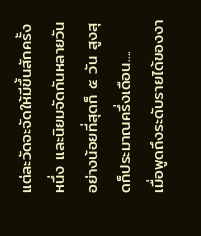แต่ละวัดจะจัดให้มีขึ้นสักครั้งหนึ่ง และนิยมจัดกันหลายวัน อย่างน้อยที่สุดก็ ๕ วัน สูงสุดก็ประมาณครึ่งเดือน....
เมื่อพูดถึงระดับรายได้ของงา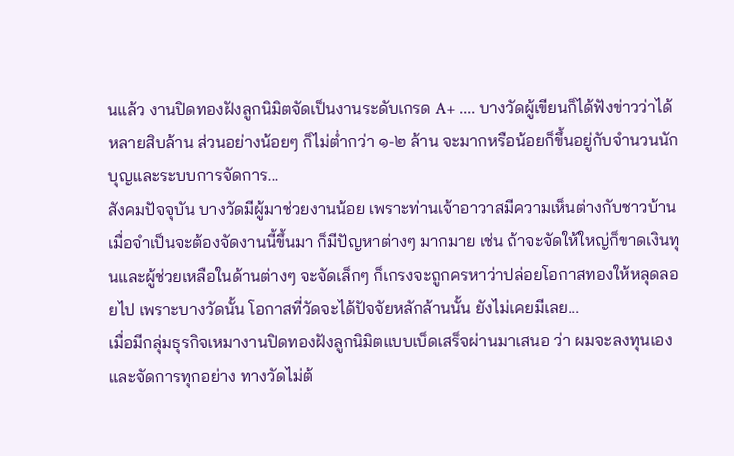นแล้ว งานปิดทองฝังลูกนิมิตจัดเป็นงานระดับเกรด A+ .... บางวัดผู้เขียนก็ได้ฟังข่าวว่าได้หลายสิบล้าน ส่วนอย่างน้อยๆ ก็ไม่ต่ำกว่า ๑-๒ ล้าน จะมากหรือน้อยก็ขึ้นอยู่กับจำนวนนักบุญและระบบการจัดการ...
สังคมปัจจุบัน บางวัดมีผู้มาช่วยงานน้อย เพราะท่านเจ้าอาวาสมีความเห็นต่างกับชาวบ้าน เมื่อจำเป็นจะต้องจัดงานนี้ขึ้นมา ก็มีปัญหาต่างๆ มากมาย เช่น ถ้าจะจัดให้ใหญ่ก็ขาดเงินทุนและผู้ช่วยเหลือในด้านต่างๆ จะจัดเล็กๆ ก็เกรงจะถูกครหาว่าปล่อยโอกาสทองให้หลุดลอยไป เพราะบางวัดนั้น โอกาสที่วัดจะได้ปัจจัยหลักล้านนั้น ยังไม่เคยมีเลย...
เมื่อมีกลุ่มธุรกิจเหมางานปิดทองฝังลูกนิมิตแบบเบ็ดเสร็จผ่านมาเสนอ ว่า ผมจะลงทุนเองและจัดการทุกอย่าง ทางวัดไม่ต้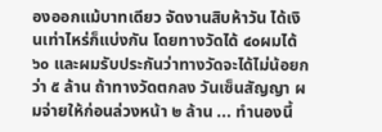องออกแม้บาทเดียว จัดงานสิบห้าวัน ได้เงินเท่าไหร่ก็แบ่งกัน โดยทางวัดได้ ๔๐ผมได้ ๖๐ และผมรับประกันว่าทางวัดจะได้ไม่น้อยกว่า ๕ ล้าน ถ้าทางวัดตกลง วันเซ็นสัญญา ผมจ่ายให้ก่อนล่วงหน้า ๒ ล้าน ... ทำนองนี้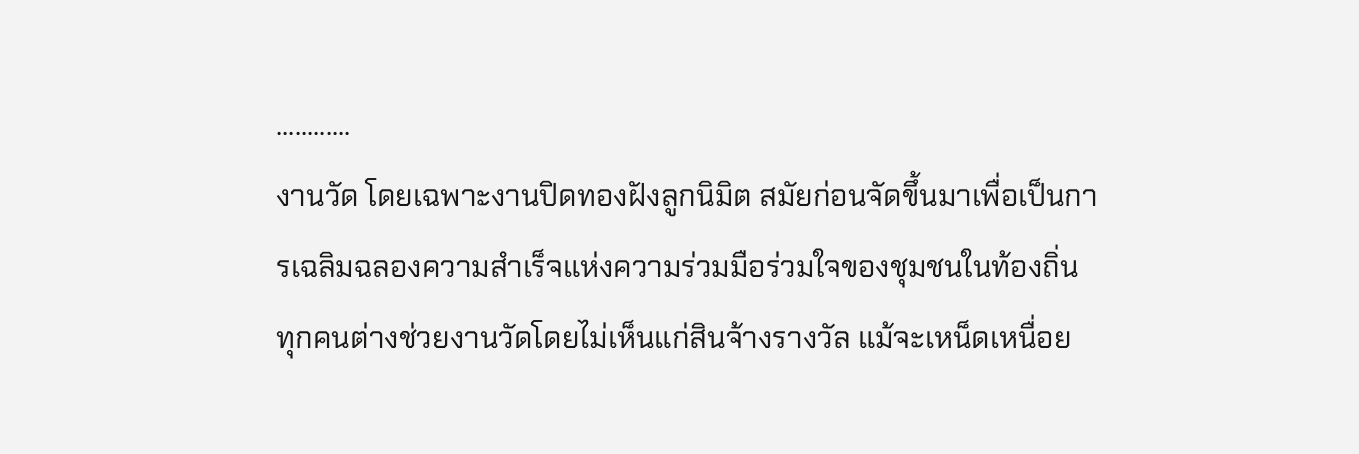............
งานวัด โดยเฉพาะงานปิดทองฝังลูกนิมิต สมัยก่อนจัดขึ้นมาเพื่อเป็นการเฉลิมฉลองความสำเร็จแห่งความร่วมมือร่วมใจของชุมชนในท้องถิ่น ทุกคนต่างช่วยงานวัดโดยไม่เห็นแก่สินจ้างรางวัล แม้จะเหน็ดเหนื่อย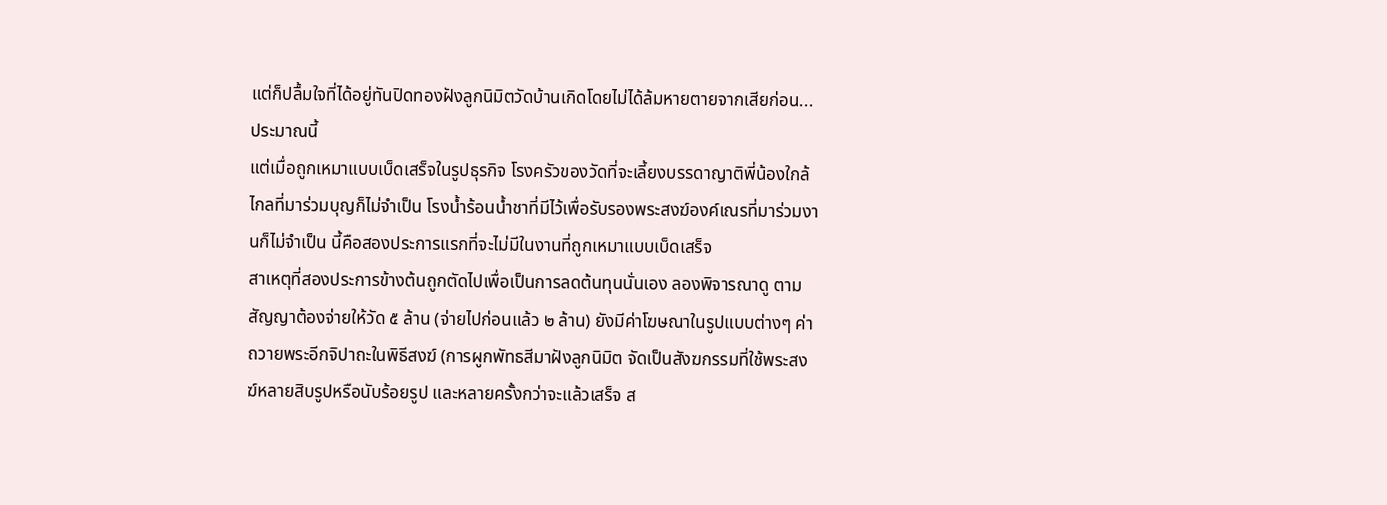แต่ก็ปลื้มใจที่ได้อยู่ทันปิดทองฝังลูกนิมิตวัดบ้านเกิดโดยไม่ได้ล้มหายตายจากเสียก่อน... ประมาณนี้
แต่เมื่อถูกเหมาแบบเบ็ดเสร็จในรูปธุรกิจ โรงครัวของวัดที่จะเลี้ยงบรรดาญาติพี่น้องใกล้ไกลที่มาร่วมบุญก็ไม่จำเป็น โรงน้ำร้อนน้ำชาที่มีไว้เพื่อรับรองพระสงฆ์องค์เณรที่มาร่วมงานก็ไม่จำเป็น นี้คือสองประการแรกที่จะไม่มีในงานที่ถูกเหมาแบบเบ็ดเสร็จ
สาเหตุที่สองประการข้างต้นถูกตัดไปเพื่อเป็นการลดต้นทุนนั่นเอง ลองพิจารณาดู ตามสัญญาต้องจ่ายให้วัด ๕ ล้าน (จ่ายไปก่อนแล้ว ๒ ล้าน) ยังมีค่าโฆษณาในรูปแบบต่างๆ ค่าถวายพระอีกจิปาถะในพิธีสงฆ์ (การผูกพัทธสีมาฝังลูกนิมิต จัดเป็นสังฆกรรมที่ใช้พระสงฆ์หลายสิบรูปหรือนับร้อยรูป และหลายครั้งกว่าจะแล้วเสร็จ ส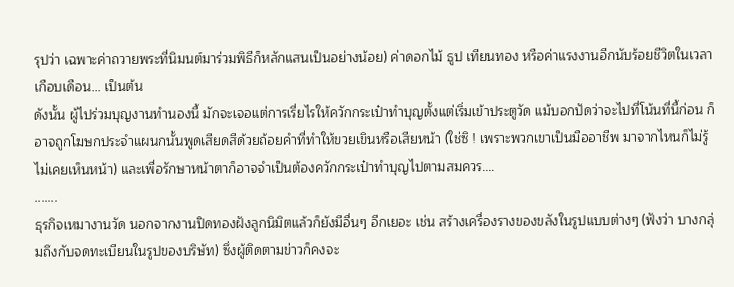รุปว่า เฉพาะค่าถวายพระที่นิมนต์มาร่วมพิธีก็หลักแสนเป็นอย่างน้อย) ค่าดอกไม้ ธูป เทียนทอง หรือค่าแรงงานอีกนับร้อยชีวิตในเวลาเกือบเดือน... เป็นต้น
ดังนั้น ผู้ไปร่วมบุญงานทำนองนี้ มักจะเจอแต่การเรี่ยไรให้ควักกระเป๋าทำบุญตั้งแต่เริ่มเข้าประตูวัด แม้บอกปัดว่าจะไปที่โน้นที่นี้ก่อน ก็อาจถูกโฆษกประจำแผนกนั้นพูดเสียดสีด้วยถ้อยคำที่ทำให้ขวยเขินหรือเสียหน้า (ใช่ซิ ! เพราะพวกเขาเป็นมืออาชีพ มาจากไหนก็ไม่รู้ ไม่เคยเห็นหน้า) และเพื่อรักษาหน้าตาก็อาจจำเป็นต้องควักกระเป๋าทำบุญไปตามสมควร....
.......
ธุรกิจเหมางานวัด นอกจากงานปิดทองฝังลูกนิมิตแล้วก็ยังมีอื่นๆ อีกเยอะ เช่น สร้างเครื่องรางของขลังในรูปแบบต่างๆ (ฟังว่า บางกลุ่มถึงกับจดทะเบียนในรูปของบริษัท) ซึ่งผู้ติดตามข่าวก็คงจะ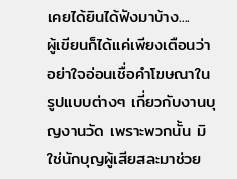เคยได้ยินได้ฟังมาบ้าง....
ผู้เขียนก็ได้แค่เพียงเตือนว่า อย่าใจอ่อนเชื่อคำโฆษณาในรูปแบบต่างๆ เกี่ยวกับงานบุญงานวัด เพราะพวกนั้น มิใช่นักบุญผู้เสียสละมาช่วย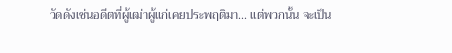วัดดังเช่นอดีตที่ผู้เฒ่าผู้แก่เคยประพฤติมา... แต่พวกนั้น จะเป็น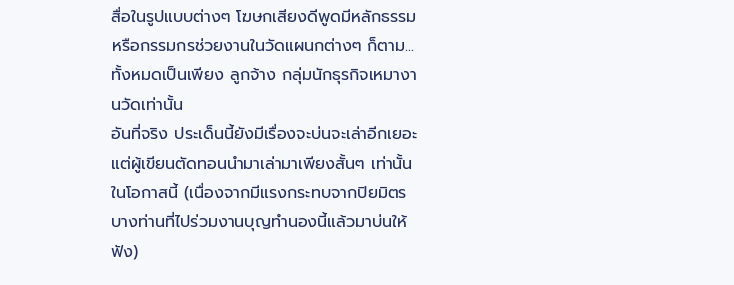สื่อในรูปแบบต่างๆ โฆษกเสียงดีพูดมีหลักธรรม หรือกรรมกรช่วยงานในวัดแผนกต่างๆ ก็ตาม...ทั้งหมดเป็นเพียง ลูกจ้าง กลุ่มนักธุรกิจเหมางานวัดเท่านั้น
อันที่จริง ประเด็นนี้ยังมีเรื่องจะบ่นจะเล่าอีกเยอะ แต่ผู้เขียนตัดทอนนำมาเล่ามาเพียงสั้นๆ เท่านั้นในโอกาสนี้ (เนื่องจากมีแรงกระทบจากปิยมิตรบางท่านที่ไปร่วมงานบุญทำนองนี้แล้วมาบ่นให้ฟัง)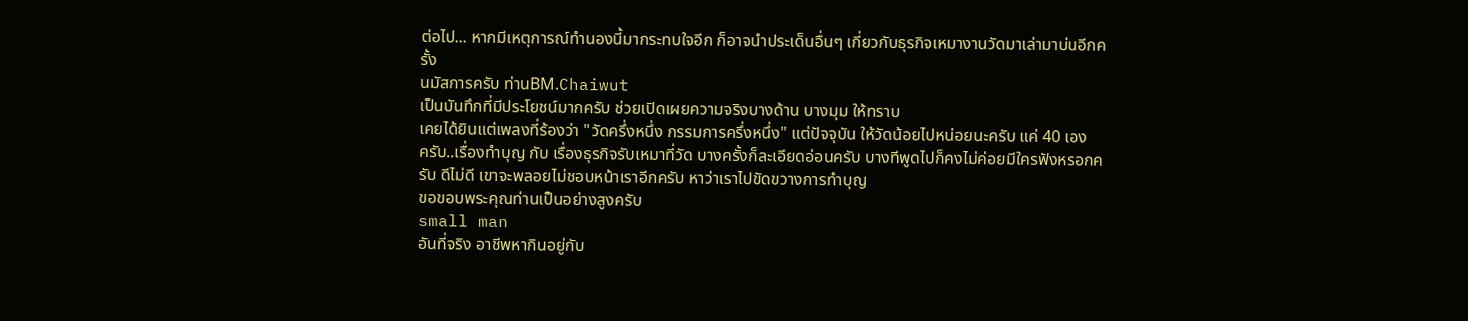ต่อไป... หากมีเหตุการณ์ทำนองนี้มากระทบใจอีก ก็อาจนำประเด็นอื่นๆ เกี่ยวกับธุรกิจเหมางานวัดมาเล่ามาบ่นอีกครั้ง
นมัสการครับ ท่านBM.Chaiwut
เป็นบันทึกที่มีประโยชน์มากครับ ช่วยเปิดเผยความจริงบางด้าน บางมุม ให้ทราบ
เคยได้ยินแต่เพลงที่ร้องว่า "วัดครึ่งหนึ่ง กรรมการครึ่งหนึ่ง" แต่ปัจจุบัน ให้วัดน้อยไปหน่อยนะครับ แค่ 40 เอง
ครับ..เรื่องทำบุญ กับ เรื่องธุรกิจรับเหมาที่วัด บางครั้งก็ละเอียดอ่อนครับ บางทีพูดไปก็คงไม่ค่อยมีใครฟังหรอกครับ ดีไม่ดี เขาจะพลอยไม่ชอบหน้าเราอีกครับ หาว่าเราไปขัดขวางการทำบุญ
ขอขอบพระคุณท่านเป็นอย่างสูงครับ
small man
อันที่จริง อาชีพหากินอยู่กับ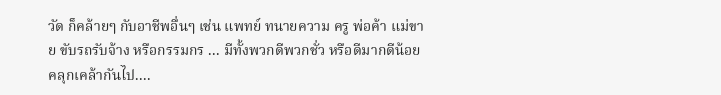วัด ก็คล้ายๆ กับอาชีพอื่นๆ เช่น แพทย์ ทนายความ ครู พ่อค้า แม่ขาย ขับรถรับจ้าง หรือกรรมกร ... มีทั้งพวกดีพวกชั่ว หรือดีมากดีน้อยคลุกเคล้ากันไป....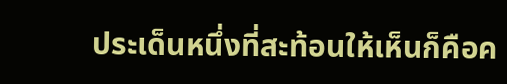ประเด็นหนึ่งที่สะท้อนให้เห็นก็คือค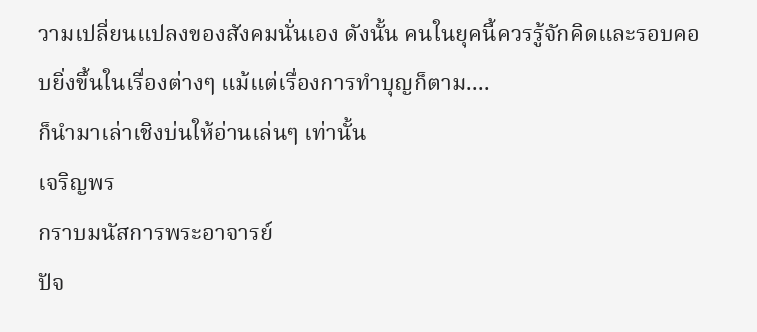วามเปลี่ยนแปลงของสังคมนั่นเอง ดังนั้น คนในยุคนี้ควรรู้จักคิดและรอบคอบยิ่งขึ้นในเรื่องต่างๆ แม้แต่เรื่องการทำบุญก็ตาม....
ก็นำมาเล่าเชิงบ่นให้อ่านเล่นๆ เท่านั้น
เจริญพร
กราบมนัสการพระอาจารย์
ปัจ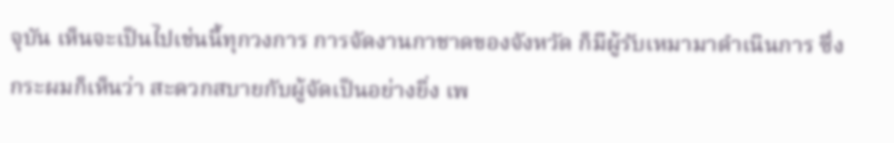จุบัน เห็นจะเป็นไปเช่นนี้ทุกวงการ การจัดงานกาชาดของจังหวัด ก็มีผู้รับเหมามาดำเนินการ ซึ่งกระผมก็เห็นว่า สะดวกสบายกับผู้จัดเป็นอย่างยิ่ง เพ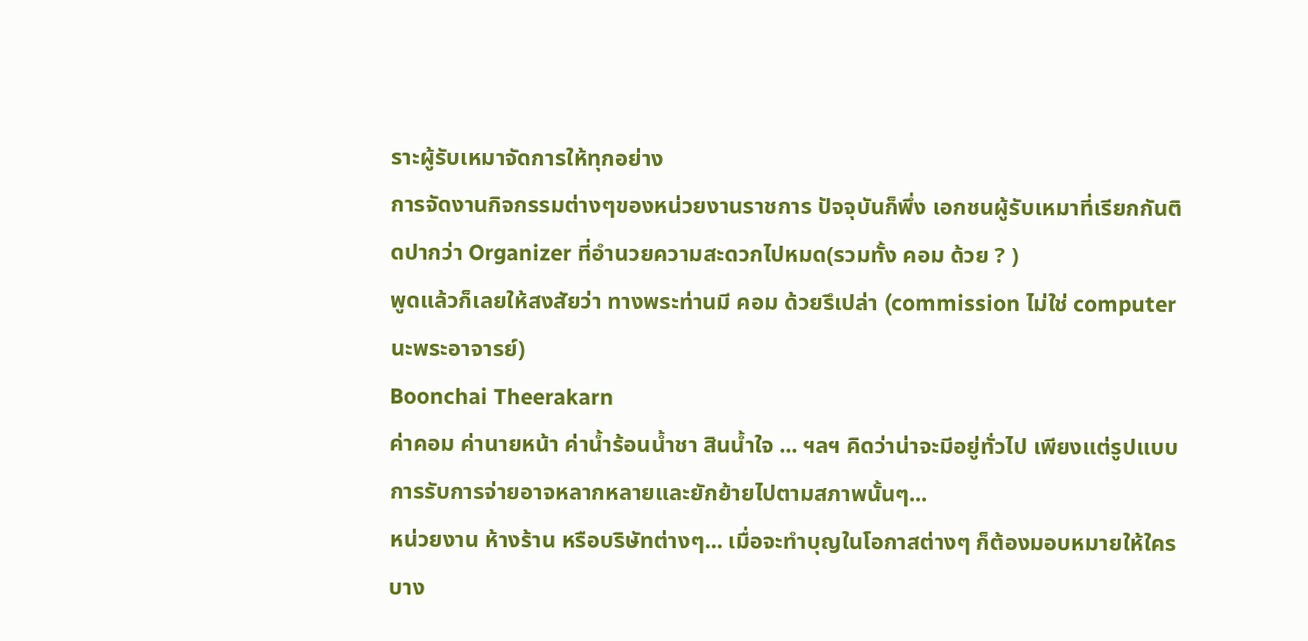ราะผู้รับเหมาจัดการให้ทุกอย่าง
การจัดงานกิจกรรมต่างๆของหน่วยงานราชการ ปัจจุบันก็พึ่ง เอกชนผู้รับเหมาที่เรียกกันติดปากว่า Organizer ที่อำนวยความสะดวกไปหมด(รวมทั้ง คอม ด้วย ? )
พูดแล้วก็เลยให้สงสัยว่า ทางพระท่านมี คอม ด้วยรึเปล่า (commission ไม่ใช่ computer นะพระอาจารย์)
Boonchai Theerakarn
ค่าคอม ค่านายหน้า ค่าน้ำร้อนน้ำชา สินน้ำใจ ... ฯลฯ คิดว่าน่าจะมีอยู่ทั่วไป เพียงแต่รูปแบบการรับการจ่ายอาจหลากหลายและยักย้ายไปตามสภาพนั้นๆ...
หน่วยงาน ห้างร้าน หรือบริษัทต่างๆ... เมื่อจะทำบุญในโอกาสต่างๆ ก็ต้องมอบหมายให้ใครบาง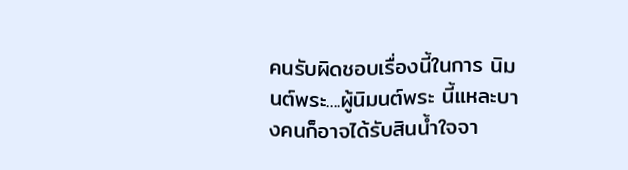คนรับผิดชอบเรื่องนี้ในการ นิมนต์พระ....ผู้นิมนต์พระ นี้แหละบางคนก็อาจได้รับสินน้ำใจจา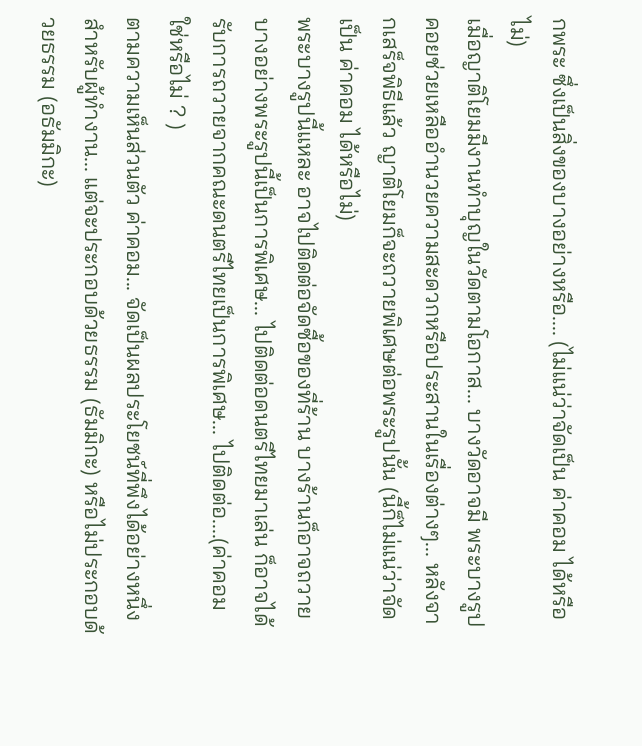กพระ ซึ่งเป็นสิ่งของบางอย่างหรือ.... (ไม่แน่ว่าจัดเป็น ค่าคอม ได้หรือไม่)
เมื่อญาติโยมมีงานทำบุญในวัดตามโอกาส... บางวัดอาจมี พระบางรูป คอยช่วยเหลืออำนวยความสะดวกหรือประสานในเรื่องต่างๆ... หลังจากเสร็จพิธีแล้ว ญาติโยมก็จะถวายพิเศษต่อพระรูปนั้น (นี้ก็ไม่แน่ว่าจัดเป็น ค่าคอม ได้หรือไม่)
พระบางรูปนี้แหละ อาจไปติดต่อจัดซื้อของที่ร้าน บางร้านก็อาจถวายบางอย่างพระรูปนี้เป็นการพิเศษ... ไปติดต่อดนตรีไทยมาเล่น ก็อาจได้รับการถวายจากคณะดนตรีไทยเป็นการพิเศษ... ไปติดต่อ....(ค่าคอม ใช่หรือไม่ ? )
ตามความเห็นส่วนตัว ค่าคอม... จัดเป็นผลประโยชน์ที่พึงได้อย่างหนึ่ง สำหรับผู้ทำงาน... แต่จะประกอบด้วยธรรม (ธัมมิกะ) หรือไม่ประกอบด้วยธรรม (อธัมมิกะ)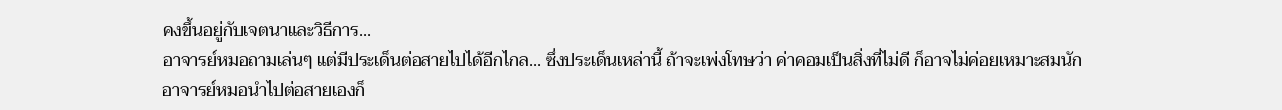คงขึ้นอยู่กับเจตนาและวิธีการ...
อาจารย์หมอถามเล่นๆ แต่มีประเด็นต่อสายไปได้อีกไกล... ซึ่งประเด็นเหล่านี้ ถ้าจะเพ่งโทษว่า ค่าคอมเป็นสิ่งที่ไม่ดี ก็อาจไม่ค่อยเหมาะสมนัก
อาจารย์หมอนำไปต่อสายเองก็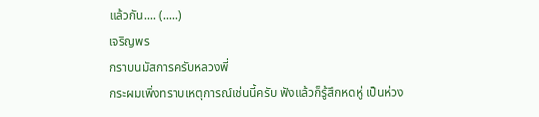แล้วกัน.... (.....)
เจริญพร
กราบนมัสการครับหลวงพี่
กระผมเพิ่งทราบเหตุการณ์เช่นนี้ครับ ฟังแล้วก็รู้สึกหดหู่ เป็นห่วง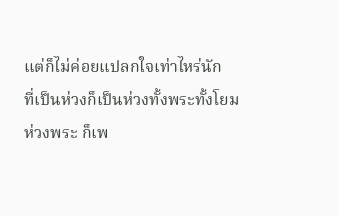แต่ก็ไม่ค่อยแปลกใจเท่าไหร่นัก
ที่เป็นห่วงก็เป็นห่วงทั้งพระทั้งโยม
ห่วงพระ ก็เพ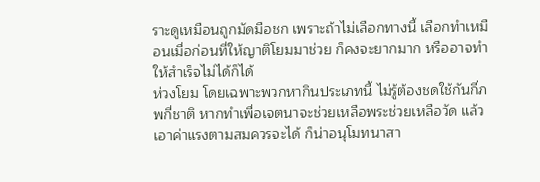ราะดูเหมือนถูกมัดมือชก เพราะถ้าไม่เลือกทางนี้ เลือกทำเหมือนเมื่อก่อนที่ให้ญาติโยมมาช่วย ก็คงจะยากมาก หรืออาจทำให้สำเร็จไม่ได้ก็ได้
ห่วงโยม โดยเฉพาะพวกหากินประเภทนี้ ไม่รู้ต้องชดใช้กันกี่ภพกี่ชาติ หากทำเพื่อเจตนาจะช่วยเหลือพระช่วยเหลือวัด แล้วเอาค่าแรงตามสมควรจะได้ ก็น่าอนุโมทนาสา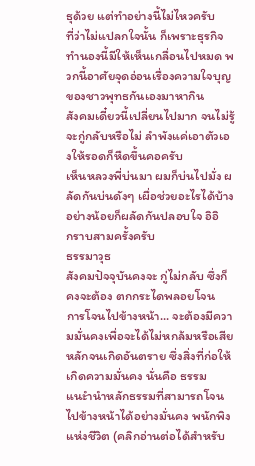ธุด้วย แต่ทำอย่างนี้ไม่ไหวครับ
ที่ว่าไม่แปลกใจนั้น ก็เพราะธุรกิจทำนองนี้มีให้เห็นเกลื่อนไปหมด พวกนี้อาศัยจุดอ่อนเรื่องความใจบุญของชาวพุทธกันเองมาหากิน
สังคมเดี๋ยวนี้เปลี่ยนไปมาก จนไม่รู้จะกู่กลับหรือไม่ ลำพังแค่เอาตัวเองให้รอดก็หืดขึ้นคอครับ
เห็นหลวงพี่บ่นมา ผมก็บ่นไปมั่ง ผลัดกันบ่นดังๆ เผื่อช่วยอะไรได้บ้าง อย่างน้อยก็ผลัดกันปลอบใจ อิอิ
กราบสามครั้งครับ
ธรรมาวุธ
สังคมปัจจุบันคงจะ กู่ไม่กลับ ซึ่งก็คงจะต้อง ตกกระไดพลอยโจน
การโจนไปข้างหน้า... จะต้องมีความมั่นคงเพื่อจะได้ไม่หกล้มหรือเสียหลักจนเกิดอันตราย ซึ่งสิ่งที่ก่อให้เกิดความมั่นคง นั่นคือ ธรรม
แนะำนำหลักธรรมที่สามารถโจนไปข้างหน้าได้อย่างมั่นคง พนักพิงแห่งชีวิต (คลิกอ่านต่อได้สำหรับ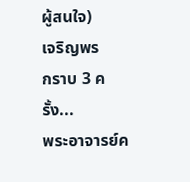ผู้สนใจ)
เจริญพร
กราบ 3 ครั้ง...
พระอาจารย์ค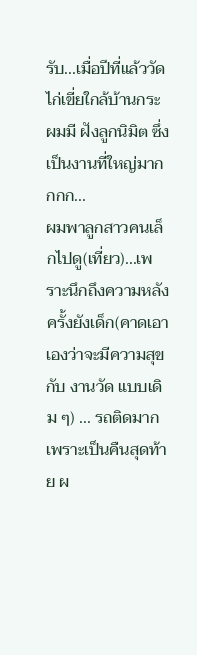รับ...เมื่อปีที่แล้ววัดไก่เขี่ยใกล้บ้านกระผมมี ฝังลูกนิมิต ซึ่งเป็นงานที่ใหญ่มากกกก...
ผมพาลูกสาวคนเล็กไปดู(เที่ยว)...เพราะนึกถึงความหลังครั้งยังเด็ก(คาดเอาเองว่าจะมีความสุขกับ งานวัด แบบเดิม ๆ) ... รถติดมากเพราะเป็นคืนสุดท้าย ผ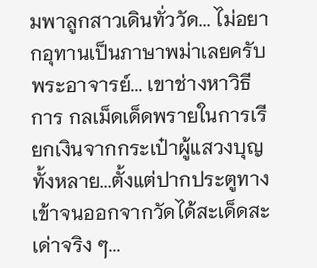มพาลูกสาวเดินทั่ววัด... ไม่อยากอุทานเป็นภาษาพม่าเลยครับพระอาจารย์... เขาช่างหาวิธีการ กลเม็ดเด็ดพรายในการเรียกเงินจากกระเป๋าผู้แสวงบุญทั้งหลาย...ตั้งแต่ปากประตูทางเข้าจนออกจากวัดได้สะเด็ดสะเด่าจริง ๆ...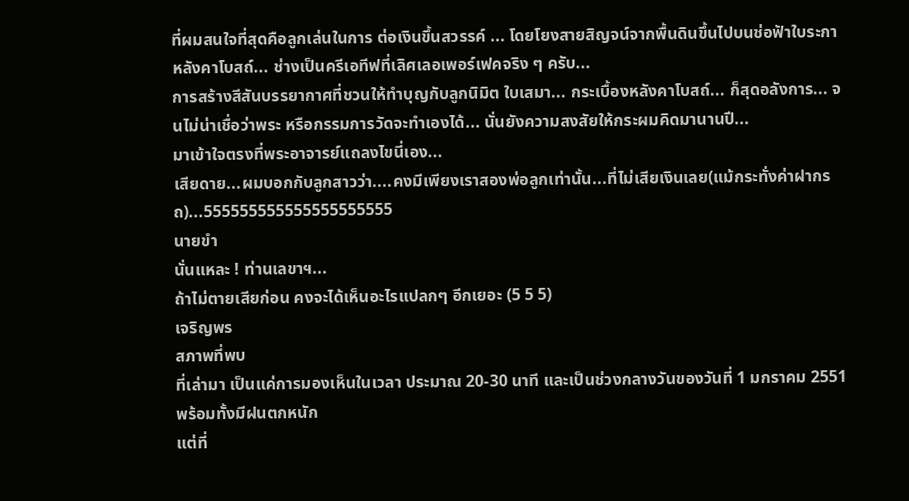ที่ผมสนใจที่สุดคือลูกเล่นในการ ต่อเงินขึ้นสวรรค์ ... โดยโยงสายสิญจน์จากพื้นดินขึ้นไปบนช่อฟัาใบระกาหลังคาโบสถ์... ช่างเป็นครีเอทีฟที่เลิศเลอเพอร์เฟคจริง ๆ ครับ...
การสร้างสีสันบรรยากาศที่ชวนให้ทำบุญกับลูกนิมิต ใบเสมา... กระเบื้องหลังคาโบสถ์... ก็สุดอลังการ... จนไม่น่าเชื่อว่าพระ หรือกรรมการวัดจะทำเองได้... นั่นยังความสงสัยให้กระผมคิดมานานปี...
มาเข้าใจตรงที่พระอาจารย์แถลงไขนี่เอง...
เสียดาย...ผมบอกกับลูกสาวว่า....คงมีเพียงเราสองพ่อลูกเท่านั้น...ที่ไม่เสียเงินเลย(แม้กระทั่งค่าฝากรถ)...555555555555555555555
นายขำ
นั่นแหละ ! ท่านเลขาฯ...
ถ้าไม่ตายเสียก่อน คงจะได้เห็นอะไรแปลกๆ อีกเยอะ (5 5 5)
เจริญพร
สภาพที่พบ
ที่เล่ามา เป็นแค่การมองเห็นในเวลา ประมาณ 20-30 นาที และเป็นช่วงกลางวันของวันที่ 1 มกราคม 2551 พร้อมทั้งมีฝนตกหนัก
แต่ที่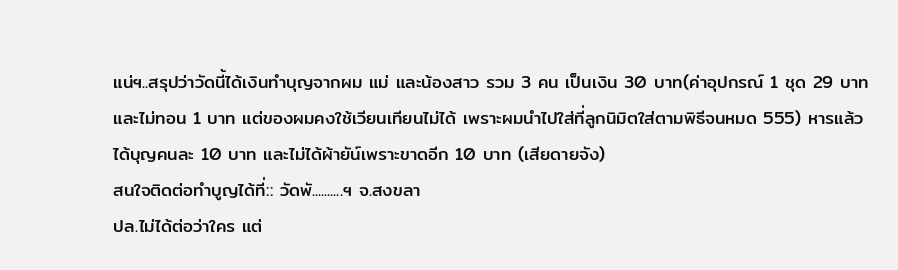แน่ฯ..สรุปว่าวัดนี้ได้เงินทำบุญจากผม แม่ และน้องสาว รวม 3 คน เป็นเงิน 30 บาท(ค่าอุปกรณ์ 1 ชุด 29 บาท และไม่ทอน 1 บาท แต่ของผมคงใช้เวียนเทียนไม่ได้ เพราะผมนำไปใส่ที่ลูกนิมิตใส่ตามพิธีจนหมด 555) หารแล้วได้บุญคนละ 10 บาท และไม่ได้ผ้ายัน์เพราะขาดอีก 10 บาท (เสียดายจัง)
สนใจติดต่อทำบูญได้ที่:: วัดพั..........ฯ จ.สงขลา
ปล.ไม่ได้ต่อว่าใคร แต่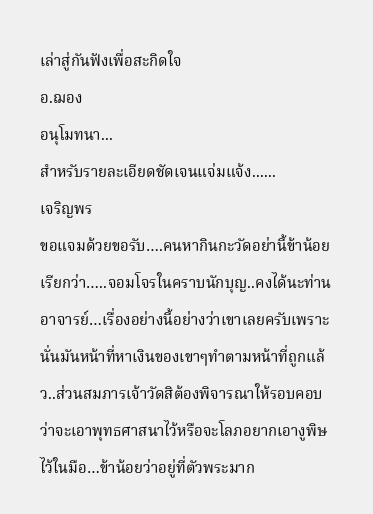เล่าสู่กันฟังเพื่อสะกิดใจ
อ.ฌอง
อนุโมทนา...
สำหรับรายละเอียดชัดเจนแจ่มแจ้ง......
เจริญพร
ขอแจมด้วยขอรับ….คนหากินกะวัดอย่านี้ข้าน้อยเรียกว่า…..จอมโจรในคราบนักบุญ..คงได้นะท่านอาจารย์…เรื่องอย่างนี้อย่างว่าเขาเลยครับเพราะนั่นมันหน้าที่หาเงินของเขาๆทำตามหน้าที่ถูกแล้ว..ส่วนสมภารเจ้าวัดสิต้องพิจารณาให้รอบคอบว่าจะเอาพุทธศาสนาไว้หรือจะโลภอยากเอางูพิษไว้ในมือ…ข้าน้อยว่าอยู่ที่ตัวพระมาก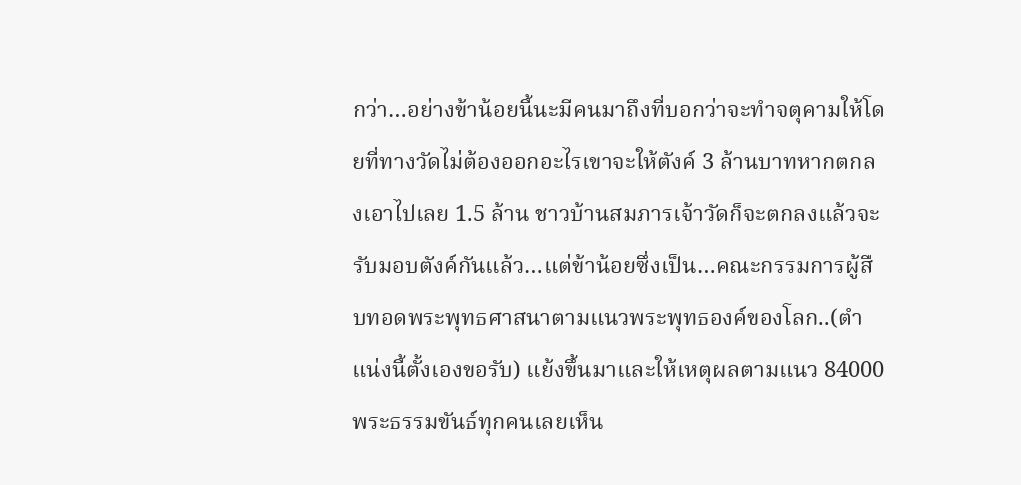กว่า…อย่างข้าน้อยนี้นะมีคนมาถึงที่บอกว่าจะทำจตุคามให้โดยที่ทางวัดไม่ต้องออกอะไรเขาจะให้ตังค์ 3 ล้านบาทหากตกลงเอาไปเลย 1.5 ล้าน ชาวบ้านสมภารเจ้าวัดก็จะตกลงแล้วจะรับมอบตังค์กันแล้ว…แต่ข้าน้อยซึ่งเป็น…คณะกรรมการผู้สืบทอดพระพุทธศาสนาตามแนวพระพุทธองค์ของโลก..(ตำแน่งนี้ตั้งเองขอรับ) แย้งขึ้นมาและให้เหตุผลตามแนว 84000 พระธรรมขันธ์ทุกคนเลยเห็น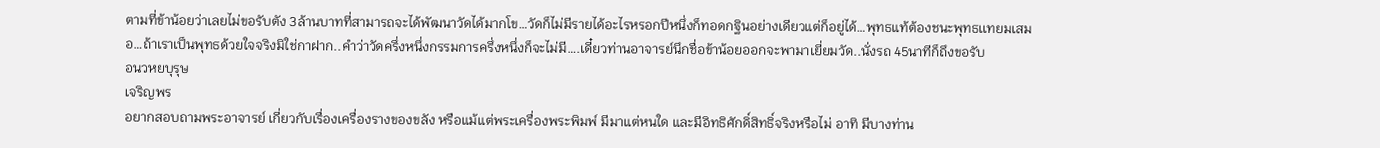ตามที่ข้าน้อยว่าเลยไม่ขอรับตัง 3ล้านบาทที่สามารถจะได้พัฒนาวัดได้มากโข…วัดก็ไม่มีรายได้อะไรหรอกปีหนึ่งก็ทอดกฐินอย่างเดียวแต่ก็อยู่ได้…พุทธแท้ต้องชนะพุทธเเทยมเสมอ…ถ้าเราเป็นพุทธด้วยใจจริงมิใช่กาฝาก..คำว่าวัดครึ่งหนึ่งกรรมการครึ่งหนึ่งก็จะไม่มี….เดี๋ยวท่านอาจารย์นึกชื่อข้าน้อยออกจะพามาเยี่ยมวัด..นั่งรถ 45นาทีก็ถึงขอรับ
อนวหยบุรุษ
เจริญพร
อยากสอบถามพระอาจารย์ เกี่ยวกับเรื่องเครื่องรางของขลัง หรือแม้แต่พระเครื่องพระพิมพ์ มีมาแต่หนใด และมีอิทธิศักดิ์สิทธิ์จริงหรือไม่ อาทิ มีบางท่าน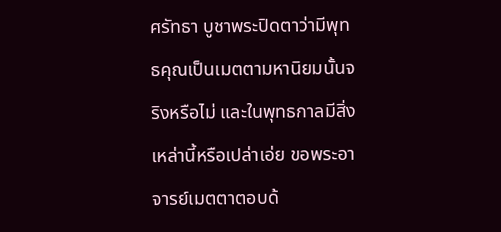ศรัทธา บูชาพระปิดตาว่ามีพุทธคุณเป็นเมตตามหานิยมนั้นจริงหรือไม่ และในพุทธกาลมีสิ่งเหล่านี้หรือเปล่าเอ่ย ขอพระอาจารย์เมตตาตอบด้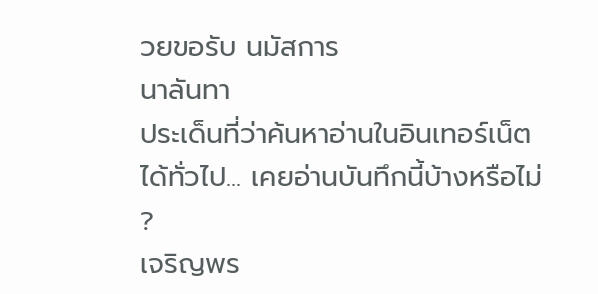วยขอรับ นมัสการ
นาลันทา
ประเด็นที่ว่าค้นหาอ่านในอินเทอร์เน็ตได้ทั่วไป... เคยอ่านบันทึกนี้บ้างหรือไม่ ?
เจริญพร